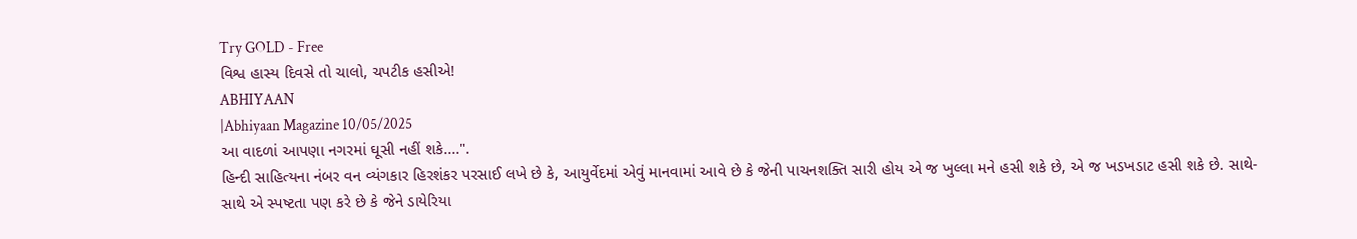Try GOLD - Free
વિશ્વ હાસ્ય દિવસે તો ચાલો, ચપટીક હસીએ!
ABHIYAAN
|Abhiyaan Magazine 10/05/2025
આ વાદળાં આપણા નગરમાં ઘૂસી નહીં શકે....".
હિન્દી સાહિત્યના નંબર વન વ્યંગકાર હિરશંકર પરસાઈ લખે છે કે, આયુર્વેદમાં એવું માનવામાં આવે છે કે જેની પાચનશક્તિ સારી હોય એ જ ખુલ્લા મને હસી શકે છે, એ જ ખડખડાટ હસી શકે છે. સાથે-સાથે એ સ્પષ્ટતા પણ કરે છે કે જેને ડાયેરિયા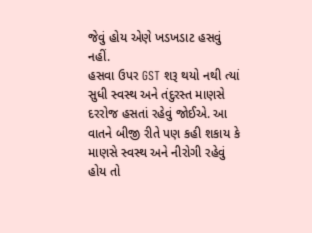જેવું હોય એણે ખડખડાટ હસવું નહીં.
હસવા ઉપર GST શરૂ થયો નથી ત્યાં સુધી સ્વસ્થ અને તંદુરસ્ત માણસે દરરોજ હસતાં રહેવું જોઈએ. આ વાતને બીજી રીતે પણ કહી શકાય કે માણસે સ્વસ્થ અને નીરોગી રહેવું હોય તો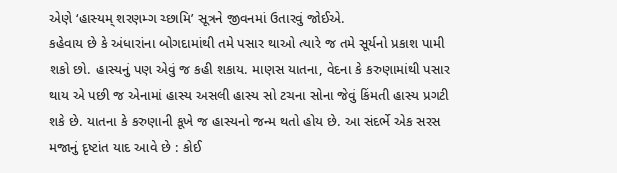એણે ‘હાસ્યમ્ શરણમ્ગ ચ્છામિ’ સૂત્રને જીવનમાં ઉતારવું જોઈએ.
કહેવાય છે કે અંધારાંના બોગદામાંથી તમે પસાર થાઓ ત્યારે જ તમે સૂર્યનો પ્રકાશ પામી શકો છો. હાસ્યનું પણ એવું જ કહી શકાય. માણસ યાતના, વેદના કે કરુણામાંથી પસાર થાય એ પછી જ એનામાં હાસ્ય અસલી હાસ્ય સો ટચના સોના જેવું કિંમતી હાસ્ય પ્રગટી શકે છે. યાતના કે કરુણાની કૂખે જ હાસ્યનો જન્મ થતો હોય છે. આ સંદર્ભે એક સરસ મજાનું દૃષ્ટાંત યાદ આવે છે : કોઈ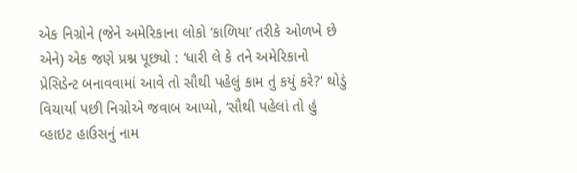એક નિગ્રોને (જેને અમેરિકાના લોકો ‘કાળિયા’ તરીકે ઓળખે છે એને) એક જણે પ્રશ્ન પૂછ્યો : ‘ધારી લે કે તને અમેરિકાનો પ્રેસિડેન્ટ બનાવવામાં આવે તો સૌથી પહેલું કામ તું કયું કરે?' થોડું વિચાર્યા પછી નિગ્રોએ જવાબ આપ્યો, ‘સૌથી પહેલાં તો હું વ્હાઇટ હાઉસનું નામ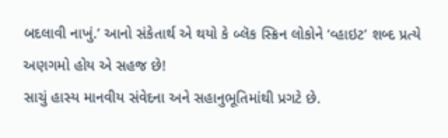બદલાવી નાખું.’ આનો સંકેતાર્થ એ થયો કે બ્લૅક સ્ક્રિન લોકોને ‘વ્હાઇટ’ શબ્દ પ્રત્યે અણગમો હોય એ સહજ છે!
સાચું હાસ્ય માનવીય સંવેદના અને સહાનુભૂતિમાંથી પ્રગટે છે.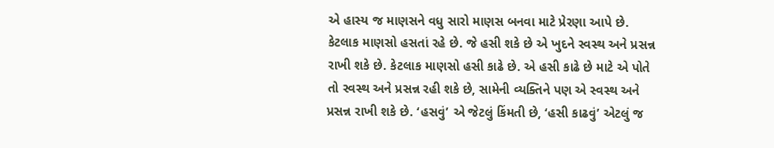એ હાસ્ય જ માણસને વધુ સારો માણસ બનવા માટે પ્રેરણા આપે છે. કેટલાક માણસો હસતાં રહે છે. જે હસી શકે છે એ ખુદને સ્વસ્થ અને પ્રસન્ન રાખી શકે છે. કેટલાક માણસો હસી કાઢે છે. એ હસી કાઢે છે માટે એ પોતે તો સ્વસ્થ અને પ્રસન્ન રહી શકે છે, સામેની વ્યક્તિને પણ એ સ્વસ્થ અને પ્રસન્ન રાખી શકે છે. ‘હસવું’ એ જેટલું કિંમતી છે, ‘હસી કાઢવું’ એટલું જ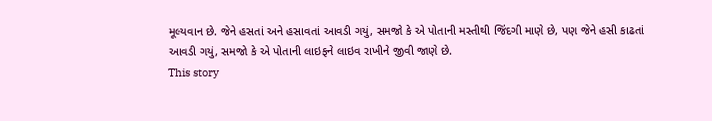મૂલ્યવાન છે. જેને હસતાં અને હસાવતાં આવડી ગયું, સમજો કે એ પોતાની મસ્તીથી જિંદગી માણે છે, પણ જેને હસી કાઢતાં આવડી ગયું, સમજો કે એ પોતાની લાઇફને લાઇવ રાખીને જીવી જાણે છે.
This story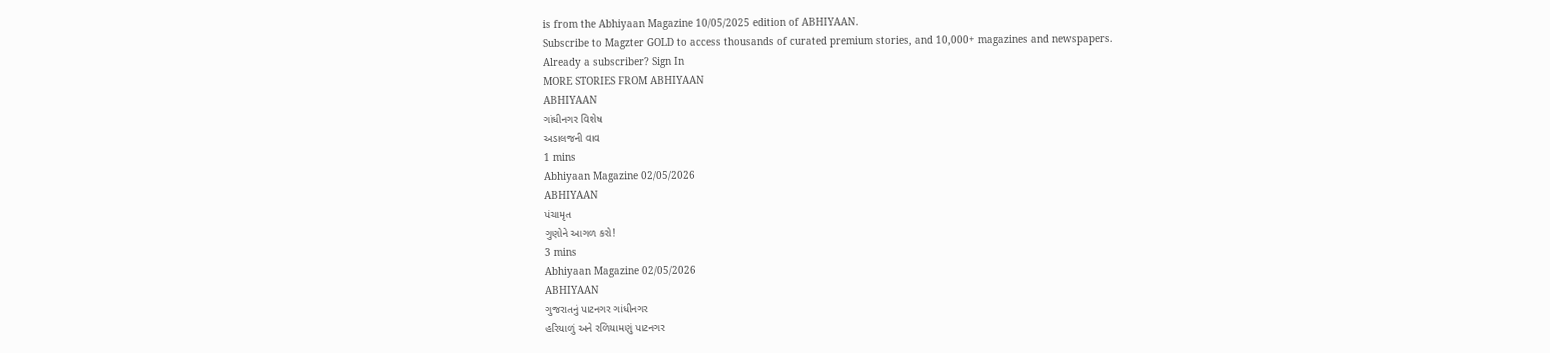is from the Abhiyaan Magazine 10/05/2025 edition of ABHIYAAN.
Subscribe to Magzter GOLD to access thousands of curated premium stories, and 10,000+ magazines and newspapers.
Already a subscriber? Sign In
MORE STORIES FROM ABHIYAAN
ABHIYAAN
ગાંધીનગર વિશેષ
અડાલજની વાવ
1 mins
Abhiyaan Magazine 02/05/2026
ABHIYAAN
પંચામૃત
ગુણોને આગળ કરો!
3 mins
Abhiyaan Magazine 02/05/2026
ABHIYAAN
ગુજરાતનું પાટનગર ગાંધીનગર
હરિયાળું અને રળિયામણું પાટનગર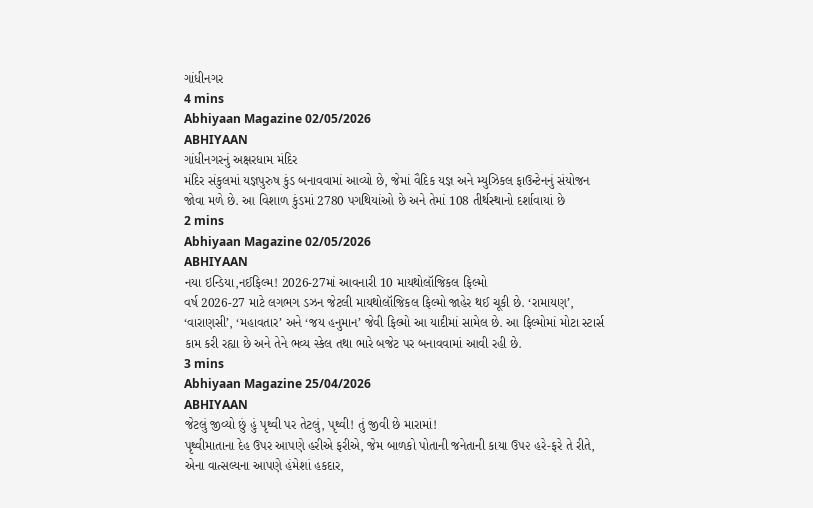ગાંધીનગર
4 mins
Abhiyaan Magazine 02/05/2026
ABHIYAAN
ગાંધીનગરનું અક્ષરધામ મંદિર
મંદિર સંકુલમાં યજ્ઞપુરુષ કુંડ બનાવવામાં આવ્યો છે, જેમાં વૈદિક યજ્ઞ અને મ્યુઝિકલ ફાઉન્ટેનનું સંયોજન જોવા મળે છે. આ વિશાળ કુંડમાં 2780 પગથિયાંઓ છે અને તેમાં 108 તીર્થસ્થાનો દર્શાવાયાં છે
2 mins
Abhiyaan Magazine 02/05/2026
ABHIYAAN
નયા ઇન્ડિયા,નઈફિલ્મ! 2026-27માં આવનારી 10 માયથોલૉજિકલ ફિલ્મો
વર્ષ 2026-27 માટે લગભગ ડઝન જેટલી માયથોલૉજિકલ ફિલ્મો જાહેર થઈ ચૂકી છે. ‘રામાયણ’, ‘વારાણસી’, ‘મહાવતાર’ અને ‘જય હનુમાન’ જેવી ફિલ્મો આ યાદીમાં સામેલ છે. આ ફિલ્મોમાં મોટા સ્ટાર્સ કામ કરી રહ્યા છે અને તેને ભવ્ય સ્કેલ તથા ભારે બજેટ પર બનાવવામાં આવી રહી છે.
3 mins
Abhiyaan Magazine 25/04/2026
ABHIYAAN
જેટલું જીવ્યો છું હું પૃથ્વી પર તેટલું, પૃથ્વી! તું જીવી છે મારામાં!
પૃથ્વીમાતાના દેહ ઉપર આપણે હરીએ ફરીએ, જેમ બાળકો પોતાની જનેતાની કાયા ઉ૫૨ હરે-ફરે તે રીતે, એના વાત્સલ્યના આપણે હંમેશાં હકદાર,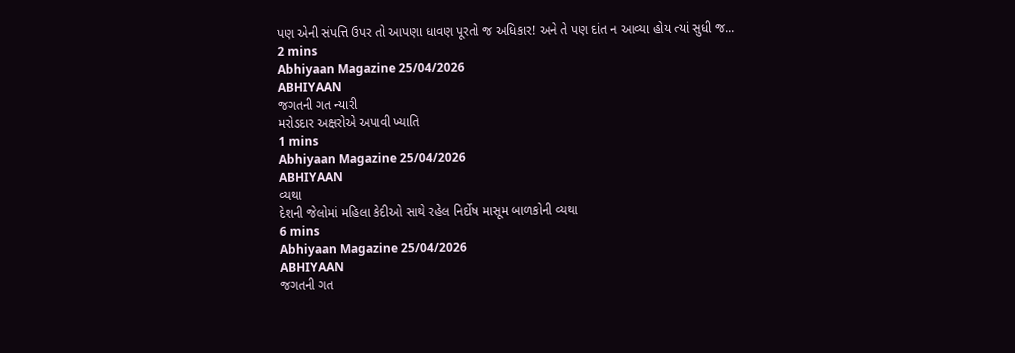પણ એની સંપત્તિ ઉપર તો આપણા ધાવણ પૂરતો જ અધિકાર! અને તે પણ દાંત ન આવ્યા હોય ત્યાં સુધી જ...
2 mins
Abhiyaan Magazine 25/04/2026
ABHIYAAN
જગતની ગત ન્યારી
મરોડદાર અક્ષરોએ અપાવી ખ્યાતિ
1 mins
Abhiyaan Magazine 25/04/2026
ABHIYAAN
વ્યથા
દેશની જેલોમાં મહિલા કેદીઓ સાથે રહેલ નિર્દોષ માસૂમ બાળકોની વ્યથા
6 mins
Abhiyaan Magazine 25/04/2026
ABHIYAAN
જગતની ગત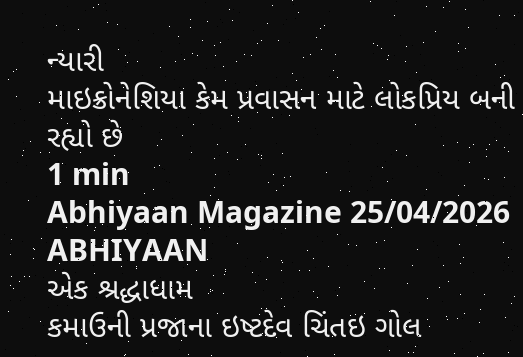ન્યારી
માઇક્રોનેશિયા કેમ પ્રવાસન માટે લોકપ્રિય બની રહ્યો છે
1 min
Abhiyaan Magazine 25/04/2026
ABHIYAAN
એક શ્રદ્ધાધામ
કમાઉની પ્રજાના ઇષ્ટદેવ ચિંતઇ ગોલ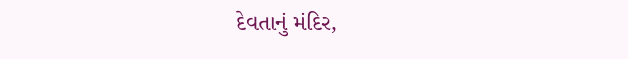દેવતાનું મંદિર,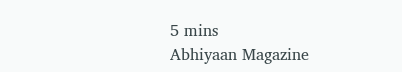5 mins
Abhiyaan Magazine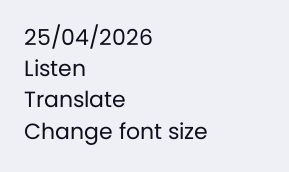25/04/2026
Listen
Translate
Change font size